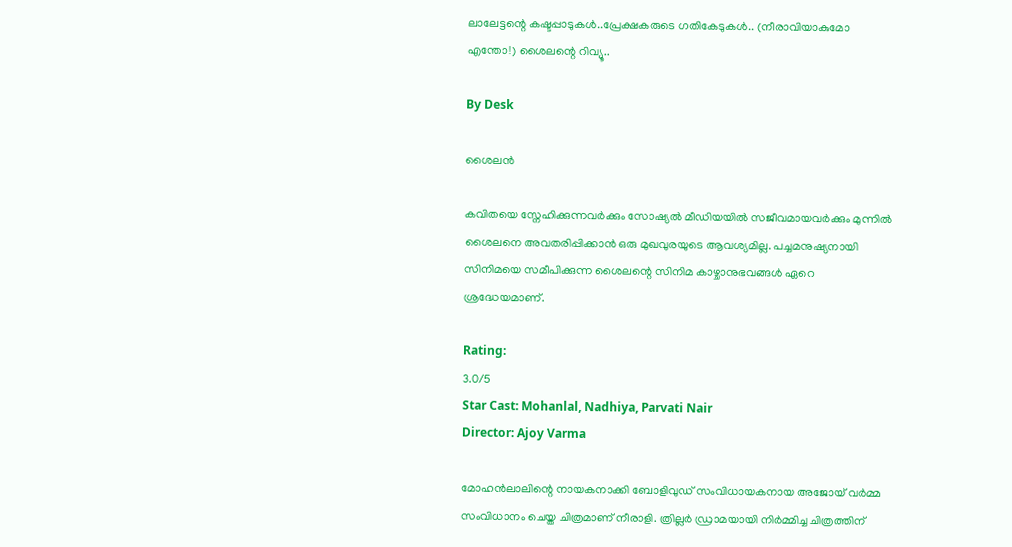ലാലേട്ടന്റെ കഷ്ടപ്പാടുകൾ..പ്രേക്ഷകരുടെ ഗതികേടുകൾ.. (നീരാവിയാകുമോ എന്തോ!) ശൈലന്റെ റിവ്യൂ..

By Desk

ശൈലൻ

കവിതയെ സ്നേഹിക്കുന്നവർക്കും സോഷ്യൽ മീഡിയയിൽ സജീവമായവർക്കും മുന്നിൽ ശൈലനെ അവതരിപ്പിക്കാൻ ഒരു മുഖവുരയുടെ ആവശ്യമില്ല. പച്ചമനുഷ്യനായി സിനിമയെ സമീപിക്കുന്ന ശൈലന്റെ സിനിമ കാഴ്ചാനുഭവങ്ങൾ ഏറെ ശ്രദ്ധേയമാണ്.

Rating:
3.0/5
Star Cast: Mohanlal, Nadhiya, Parvati Nair
Director: Ajoy Varma

മോഹന്‍ലാലിന്റെ നായകനാക്കി ബോളിവുഡ് സംവിധായകനായ അജോയ് വര്‍മ്മ സംവിധാനം ചെയ്ത ചിത്രമാണ് നീരാളി. ത്രില്ലര്‍ ഡ്രാമയായി നിര്‍മ്മിച്ച ചിത്രത്തിന്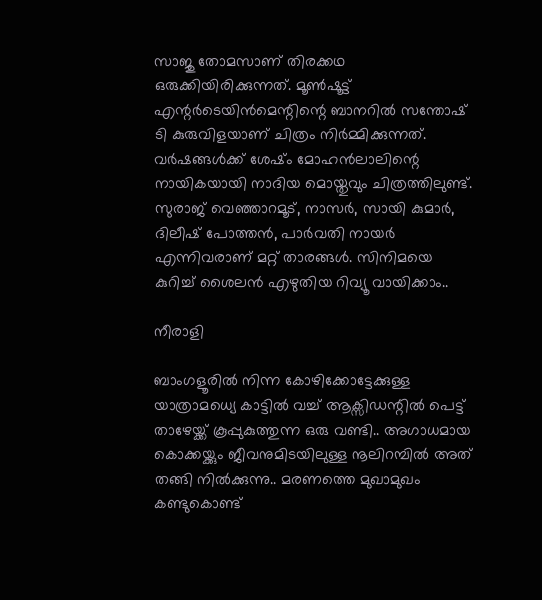സാജു തോമസാണ് തിരക്കഥ ഒരുക്കിയിരിക്കുന്നത്. മൂണ്‍ഷൂട്ട് എന്റര്‍ടെയിന്‍മെന്റിന്റെ ബാനറില്‍ സന്തോഷ് ടി കുരുവിളയാണ് ചിത്രം നിര്‍മ്മിക്കുന്നത്. വര്‍ഷങ്ങള്‍ക്ക് ശേഷ്ം മോഹന്‍ലാലിന്റെ നായികയായി നാദിയ മൊയ്തുവും ചിത്രത്തിലുണ്ട്. സുരാജ് വെഞ്ഞാറമൂട്, നാസര്‍, സായി കുമാര്‍, ദിലീഷ് പോത്തന്‍, പാര്‍വതി നായര്‍ എന്നിവരാണ് മറ്റ് താരങ്ങള്‍. സിനിമയെ കുറിച്ച് ശൈലന്‍ എഴുതിയ റിവ്യൂ വായിക്കാം..

നീരാളി

ബാംഗളൂരിൽ നിന്ന കോഴിക്കോട്ടേക്കുള്ള യാത്രാമധ്യെ കാട്ടിൽ വച്ച് ആക്സിഡന്റിൽ പെട്ട് താഴേയ്ക്ക് കൂപ്പുകുത്തുന്ന ഒരു വണ്ടി.. അഗാധമായ കൊക്കയ്ക്കും ജീവനുമിടയിലുള്ള നൂലിറമ്പിൽ അത് തങ്ങി നിൽക്കുന്നു.. മരണത്തെ മുഖാമുഖം കണ്ടുകൊണ്ട്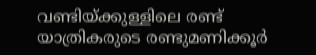വണ്ടിയ്ക്കുള്ളിലെ രണ്ട് യാത്രികരുടെ രണ്ടുമണിക്കൂർ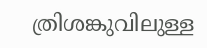ത്രിശങ്കുവിലുള്ള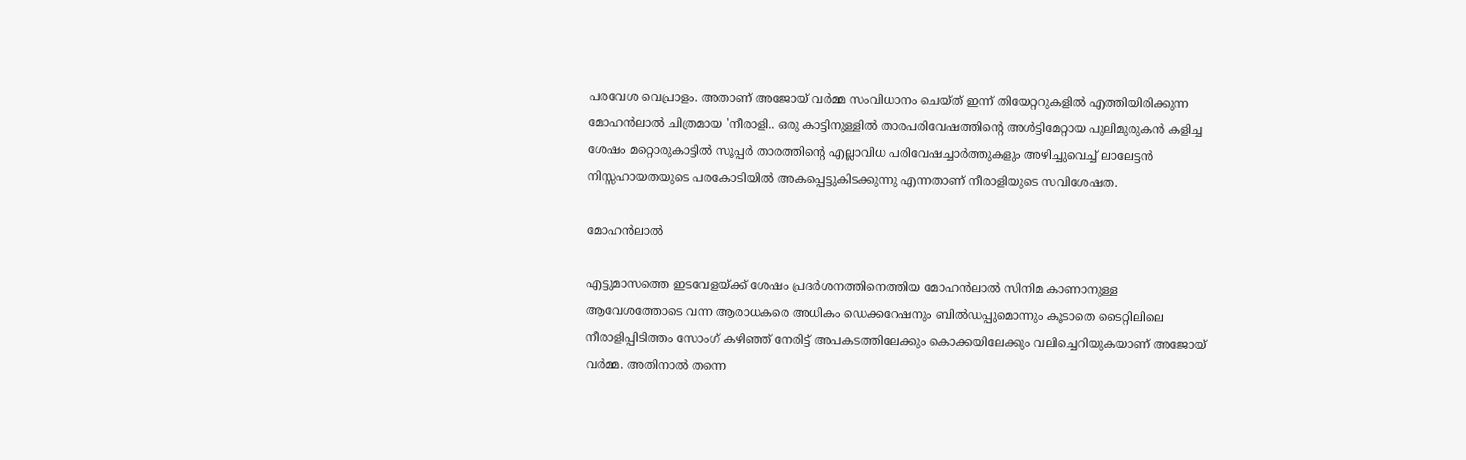പരവേശ വെപ്രാളം. അതാണ് അജോയ് വർമ്മ സംവിധാനം ചെയ്ത് ഇന്ന് തിയേറ്ററുകളിൽ എത്തിയിരിക്കുന്ന മോഹൻലാൽ ചിത്രമായ 'നീരാളി.. ഒരു കാട്ടിനുള്ളിൽ താരപരിവേഷത്തിന്റെ അൾട്ടിമേറ്റായ പുലിമുരുകൻ കളിച്ച ശേഷം മറ്റൊരുകാട്ടിൽ സൂപ്പർ താരത്തിന്റെ എല്ലാവിധ പരിവേഷച്ചാർത്തുകളും അഴിച്ചുവെച്ച് ലാലേട്ടൻ നിസ്സഹായതയുടെ പരകോടിയിൽ അകപ്പെട്ടുകിടക്കുന്നു എന്നതാണ് നീരാളിയുടെ സവിശേഷത.

മോഹൻലാൽ

എട്ടുമാസത്തെ ഇടവേളയ്ക്ക് ശേഷം പ്രദർശനത്തിനെത്തിയ മോഹൻലാൽ സിനിമ കാണാനുള്ള ആവേശത്തോടെ വന്ന ആരാധകരെ അധികം ഡെക്കറേഷനും ബിൽഡപ്പുമൊന്നും കൂടാതെ ടൈറ്റിലിലെ നീരാളിപ്പിടിത്തം സോംഗ് കഴിഞ്ഞ് നേരിട്ട് അപകടത്തിലേക്കും കൊക്കയിലേക്കും വലിച്ചെറിയുകയാണ് അജോയ് വർമ്മ. അതിനാൽ തന്നെ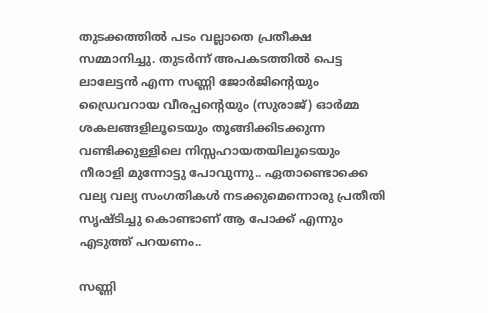തുടക്കത്തിൽ പടം വല്ലാതെ പ്രതീക്ഷ സമ്മാനിച്ചു. തുടർന്ന് അപകടത്തിൽ പെട്ട ലാലേട്ടൻ എന്ന സണ്ണി ജോർജിന്റെയും ഡ്രൈവറായ വീരപ്പന്റെയും (സുരാജ്) ഓർമ്മ ശകലങ്ങളിലൂടെയും തൂങ്ങിക്കിടക്കുന്ന വണ്ടിക്കുള്ളിലെ നിസ്സഹായതയിലൂടെയും നീരാളി മുന്നോട്ടു പോവുന്നു.. ഏതാണ്ടൊക്കെ വല്യ വല്യ സംഗതികൾ നടക്കുമെന്നൊരു പ്രതീതി സൃഷ്ടിച്ചു കൊണ്ടാണ് ആ പോക്ക് എന്നും എടുത്ത് പറയണം..

സണ്ണി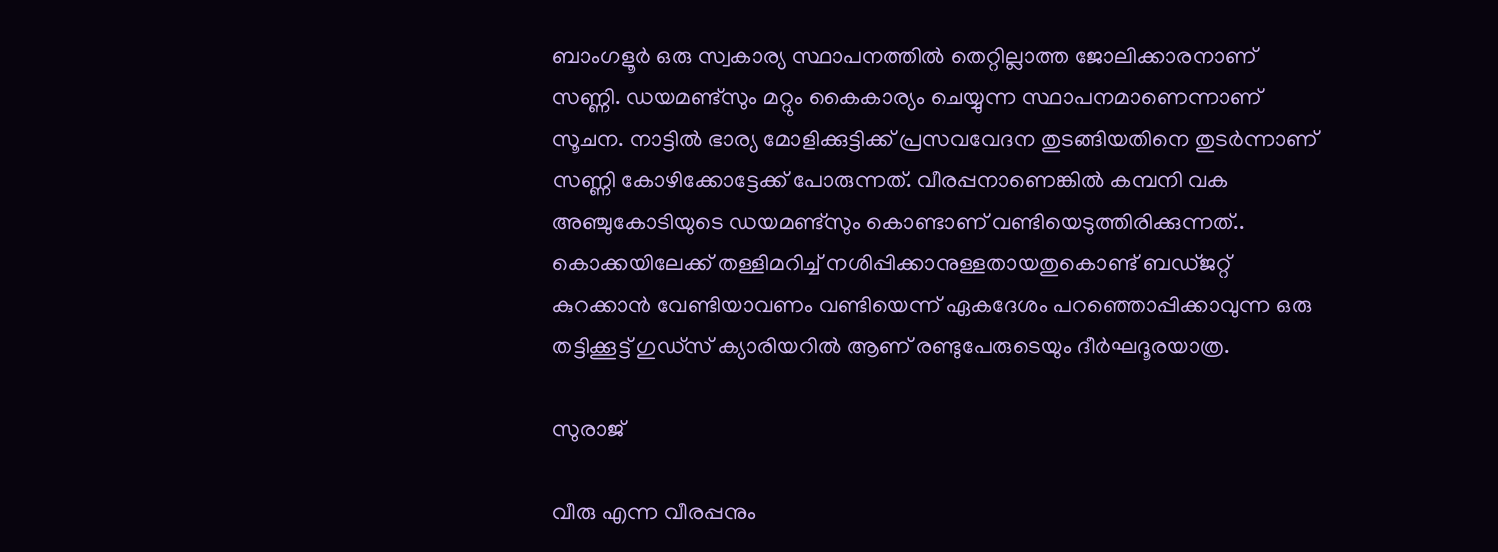ബാംഗളൂർ ഒരു സ്വകാര്യ സ്ഥാപനത്തിൽ തെറ്റില്ലാത്ത ജോലിക്കാരനാണ് സണ്ണി. ഡയമണ്ട്സും മറ്റും കൈകാര്യം ചെയ്യുന്ന സ്ഥാപനമാണെന്നാണ് സൂചന. നാട്ടിൽ ഭാര്യ മോളിക്കുട്ടിക്ക് പ്രസവവേദന തുടങ്ങിയതിനെ തുടർന്നാണ് സണ്ണി കോഴിക്കോട്ടേക്ക് പോരുന്നത്. വീരപ്പനാണെങ്കിൽ കമ്പനി വക അഞ്ചുകോടിയുടെ ഡയമണ്ട്സും കൊണ്ടാണ് വണ്ടിയെടുത്തിരിക്കുന്നത്.. കൊക്കയിലേക്ക് തള്ളിമറിച്ച് നശിപ്പിക്കാനുള്ളതായതുകൊണ്ട് ബഡ്ജറ്റ് കുറക്കാൻ വേണ്ടിയാവണം വണ്ടിയെന്ന് ഏകദേശം പറഞ്ഞൊപ്പിക്കാവുന്ന ഒരു തട്ടിക്കൂട്ട് ഗുഡ്സ് ക്യാരിയറിൽ ആണ് രണ്ടുപേരുടെയും ദീർഘദൂരയാത്ര.

സുരാജ്

വീരു എന്ന വീരപ്പനും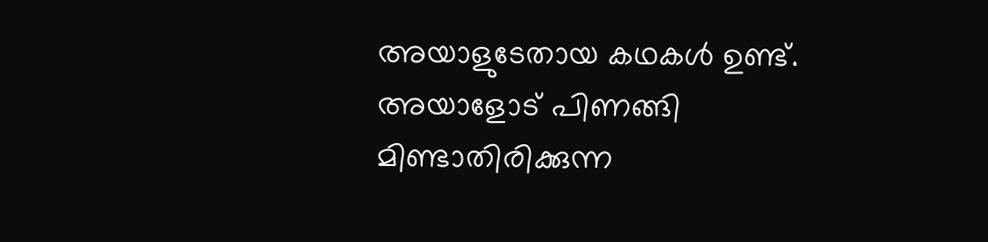അയാളുടേതായ കഥകൾ ഉണ്ട്. അയാളോട് പിണങ്ങി മിണ്ടാതിരിക്കുന്ന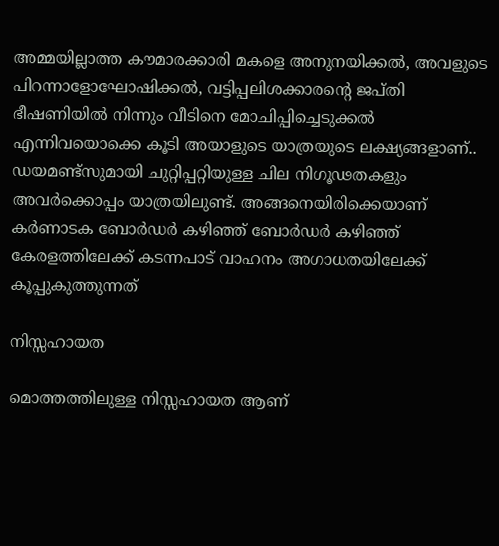അമ്മയില്ലാത്ത കൗമാരക്കാരി മകളെ അനുനയിക്കൽ, അവളുടെ പിറന്നാളോഘോഷിക്കൽ, വട്ടിപ്പലിശക്കാരന്റെ ജപ്തി ഭീഷണിയിൽ നിന്നും വീടിനെ മോചിപ്പിച്ചെടുക്കൽ എന്നിവയൊക്കെ കൂടി അയാളുടെ യാത്രയുടെ ലക്ഷ്യങ്ങളാണ്.. ഡയമണ്ട്സുമായി ചുറ്റിപ്പറ്റിയുള്ള ചില നിഗൂഢതകളും അവർക്കൊപ്പം യാത്രയിലുണ്ട്. അങ്ങനെയിരിക്കെയാണ് കർണാടക ബോർഡർ കഴിഞ്ഞ് ബോർഡർ കഴിഞ്ഞ് കേരളത്തിലേക്ക് കടന്നപാട് വാഹനം അഗാധതയിലേക്ക് കൂപ്പുകുത്തുന്നത്

നിസ്സഹായത

മൊത്തത്തിലുള്ള നിസ്സഹായത ആണ്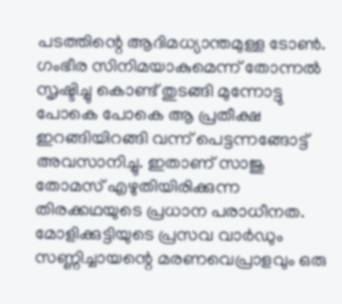പടത്തിന്റെ ആദിമധ്യാന്തമുള്ള ടോൺ. ഗംഭീര സിനിമയാകുമെന്ന് തോന്നൽ സൃഷ്ടിച്ചു കൊണ്ട് തുടങ്ങി മുന്നോട്ടു പോകെ പോകെ ആ പ്രതീക്ഷ ഇറങ്ങിയിറങ്ങി വന്ന് പെട്ടന്നങ്ങോട്ട് അവസാനിച്ചു. ഇതാണ് സാജു തോമസ് എഴുതിയിരിക്കുന്ന തിരക്കഥയുടെ പ്രധാന പരാധീനത. മോളിക്കുട്ടിയുടെ പ്രസവ വാർഡും സണ്ണിച്ചായന്റെ മരണവെപ്രാളവും ഒരു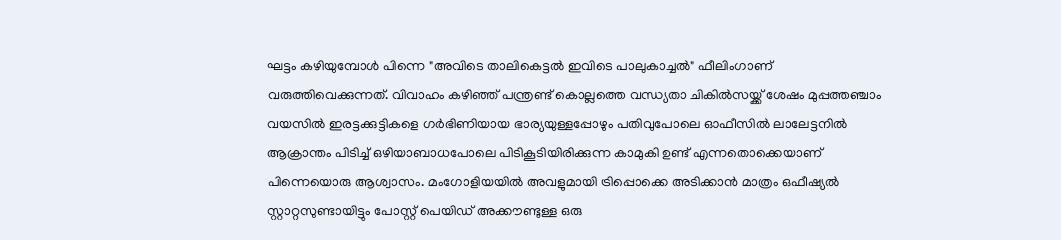ഘട്ടം കഴിയുമ്പോൾ പിന്നെ "അവിടെ താലികെട്ടൽ ഇവിടെ പാലുകാച്ചൽ" ഫീലിംഗാണ് വരുത്തിവെക്കുന്നത്. വിവാഹം കഴിഞ്ഞ് പന്ത്രണ്ട് കൊല്ലത്തെ വന്ധ്യതാ ചികിൽസയ്ക്ക് ശേഷം മുപ്പത്തഞ്ചാം വയസിൽ ഇരട്ടക്കുട്ടികളെ ഗർഭിണിയായ ഭാര്യയുള്ളപ്പോഴും പതിവുപോലെ ഓഫീസിൽ ലാലേട്ടനിൽ ആക്രാന്തം പിടിച്ച് ഒഴിയാബാധപോലെ പിടികൂടിയിരിക്കുന്ന കാമുകി ഉണ്ട് എന്നതൊക്കെയാണ് പിന്നെയൊരു ആശ്വാസം. മംഗോളിയയിൽ അവളുമായി ട്രിപ്പൊക്കെ അടിക്കാൻ മാത്രം ഒഫീഷ്യൽ സ്റ്റാറ്റസുണ്ടായിട്ടും പോസ്റ്റ് പെയിഡ് അക്കൗണ്ടുള്ള ഒരു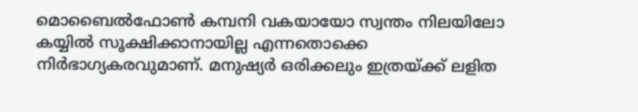മൊബൈൽഫോൺ കമ്പനി വകയായോ സ്വന്തം നിലയിലോ കയ്യിൽ സൂക്ഷിക്കാനായില്ല എന്നതൊക്കെ നിർഭാഗ്യകരവുമാണ്. മനുഷ്യർ ഒരിക്കലും ഇത്രയ്ക്ക് ലളിത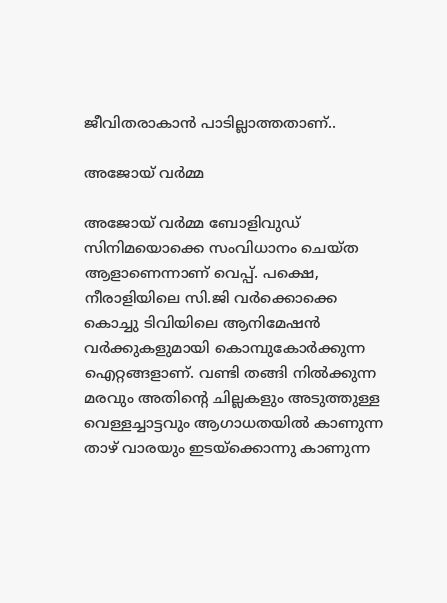ജീവിതരാകാൻ പാടില്ലാത്തതാണ്..

അജോയ് വർമ്മ

അജോയ് വർമ്മ ബോളിവുഡ് സിനിമയൊക്കെ സംവിധാനം ചെയ്ത ആളാണെന്നാണ് വെപ്പ്. പക്ഷെ, നീരാളിയിലെ സി.ജി വർക്കൊക്കെ കൊച്ചു ടിവിയിലെ ആനിമേഷൻ വർക്കുകളുമായി കൊമ്പുകോർക്കുന്ന ഐറ്റങ്ങളാണ്. വണ്ടി തങ്ങി നിൽക്കുന്ന മരവും അതിന്റെ ചില്ലകളും അടുത്തുള്ള വെള്ളച്ചാട്ടവും ആഗാധതയിൽ കാണുന്ന താഴ് വാരയും ഇടയ്ക്കൊന്നു കാണുന്ന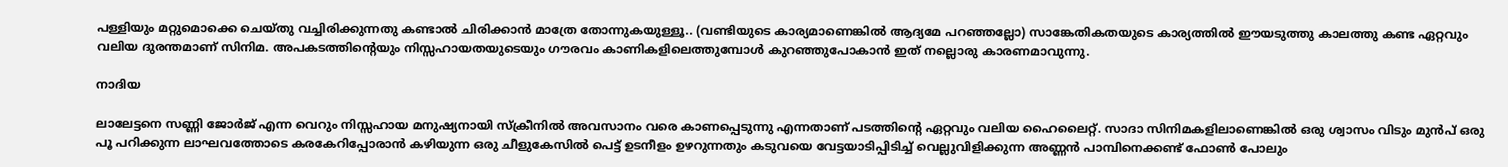പള്ളിയും മറ്റുമൊക്കെ ചെയ്തു വച്ചിരിക്കുന്നതു കണ്ടാൽ ചിരിക്കാൻ മാത്രേ തോന്നുകയുള്ളൂ.. (വണ്ടിയുടെ കാര്യമാണെങ്കിൽ ആദ്യമേ പറഞ്ഞല്ലോ) സാങ്കേതികതയുടെ കാര്യത്തിൽ ഈയടുത്തു കാലത്തു കണ്ട ഏറ്റവും വലിയ ദുരന്തമാണ് സിനിമ. അപകടത്തിന്റെയും നിസ്സഹായതയുടെയും ഗൗരവം കാണികളിലെത്തുമ്പോൾ കുറഞ്ഞുപോകാൻ ഇത് നല്ലൊരു കാരണമാവുന്നു.

നാദിയ

ലാലേട്ടനെ സണ്ണി ജോർജ് എന്ന വെറും നിസ്സഹായ മനുഷ്യനായി സ്ക്രീനിൽ അവസാനം വരെ കാണപ്പെടുന്നു എന്നതാണ് പടത്തിന്റെ ഏറ്റവും വലിയ ഹൈലൈറ്റ്. സാദാ സിനിമകളിലാണെങ്കിൽ ഒരു ശ്വാസം വിടും മുൻപ് ഒരു പൂ പറിക്കുന്ന ലാഘവത്തോടെ കരകേറിപ്പോരാൻ കഴിയുന്ന ഒരു ചീളുകേസിൽ പെട്ട് ഉടനീളം ഉഴറുന്നതും കടുവയെ വേട്ടയാടിപ്പിടിച്ച് വെല്ലുവിളിക്കുന്ന അണ്ണൻ പാമ്പിനെക്കണ്ട് ഫോൺ പോലും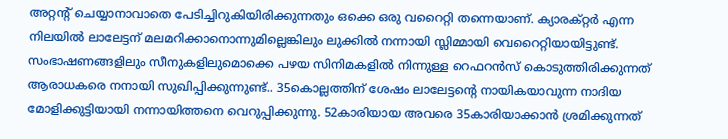അറ്റന്റ് ചെയ്യാനാവാതെ പേടിച്ചിറുകിയിരിക്കുന്നതും ഒക്കെ ഒരു വറൈറ്റി തന്നെയാണ്. ക്യാരക്റ്റർ എന്ന നിലയിൽ ലാലേട്ടന് മലമറിക്കാനൊന്നുമില്ലെങ്കിലും ലുക്കിൽ നന്നായി സ്ലിമ്മായി വെറൈറ്റിയായിട്ടുണ്ട്. സംഭാഷണങ്ങളിലും സീനുകളിലുമൊക്കെ പഴയ സിനിമകളിൽ നിന്നുള്ള റെഫറൻസ് കൊടുത്തിരിക്കുന്നത് ആരാധകരെ നനായി സുഖിപ്പിക്കുന്നുണ്ട്.. 35കൊല്ലത്തിന് ശേഷം ലാലേട്ടന്റെ നായികയാവുന്ന നാദിയ മോളിക്കുട്ടിയായി നന്നായിത്തനെ വെറുപ്പിക്കുന്നു. 52കാരിയായ അവരെ 35കാരിയാക്കാൻ ശ്രമിക്കുന്നത്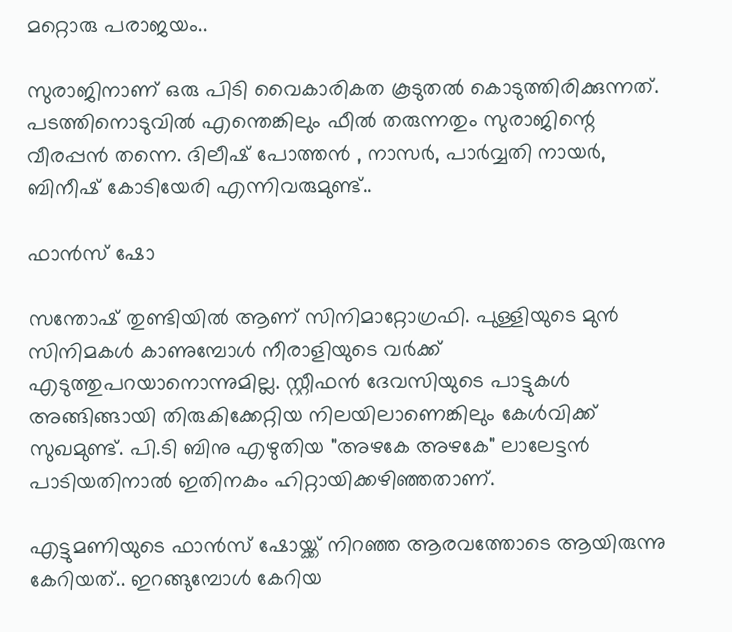മറ്റൊരു പരാജയം..

സുരാജിനാണ് ഒരു പിടി വൈകാരികത കൂടുതൽ കൊടുത്തിരിക്കുന്നത്. പടത്തിനൊടുവിൽ എന്തെങ്കിലും ഫീൽ തരുന്നതും സുരാജിന്റെ വീരപ്പൻ തന്നെ. ദിലീഷ് പോത്തൻ , നാസർ, പാർവ്വതി നായർ, ബിനീഷ് കോടിയേരി എന്നിവരുമുണ്ട്..

ഫാൻസ് ഷോ

സന്തോഷ് തുണ്ടിയിൽ ആണ് സിനിമാറ്റോഗ്രഫി. പുള്ളിയുടെ മുൻ സിനിമകൾ കാണുമ്പോൾ നീരാളിയുടെ വർക്ക് എടുത്തുപറയാനൊന്നുമില്ല. സ്റ്റീഫൻ ദേവസിയുടെ പാട്ടുകൾ അങ്ങിങ്ങായി തിരുകിക്കേറ്റിയ നിലയിലാണെങ്കിലും കേൾവിക്ക് സുഖമുണ്ട്. പി.ടി ബിനു എഴുതിയ "അഴകേ അഴകേ" ലാലേട്ടൻ പാടിയതിനാൽ ഇതിനകം ഹിറ്റായിക്കഴിഞ്ഞതാണ്.

എട്ടുമണിയുടെ ഫാൻസ് ഷോയ്ക്ക് നിറഞ്ഞ ആരവത്തോടെ ആയിരുന്നു കേറിയത്.. ഇറങ്ങുമ്പോൾ കേറിയ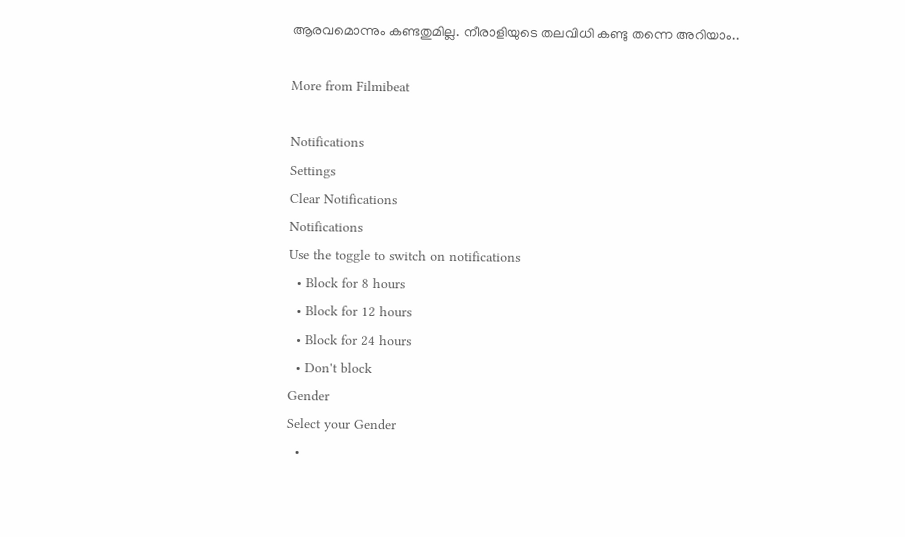ആരവമൊന്നും കണ്ടതുമില്ല. നീരാളിയുടെ തലവിധി കണ്ടു തന്നെ അറിയാം..

More from Filmibeat

Notifications
Settings
Clear Notifications
Notifications
Use the toggle to switch on notifications
  • Block for 8 hours
  • Block for 12 hours
  • Block for 24 hours
  • Don't block
Gender
Select your Gender
  •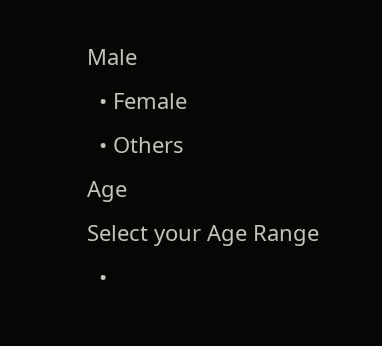Male
  • Female
  • Others
Age
Select your Age Range
  •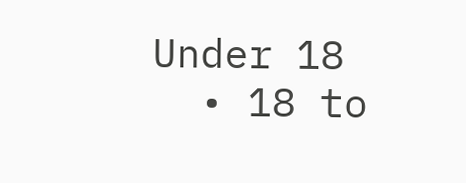Under 18
  • 18 to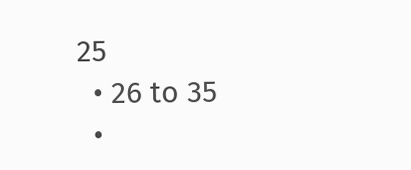25
  • 26 to 35
  •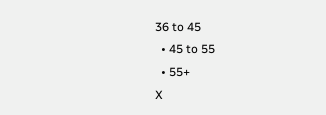36 to 45
  • 45 to 55
  • 55+
X